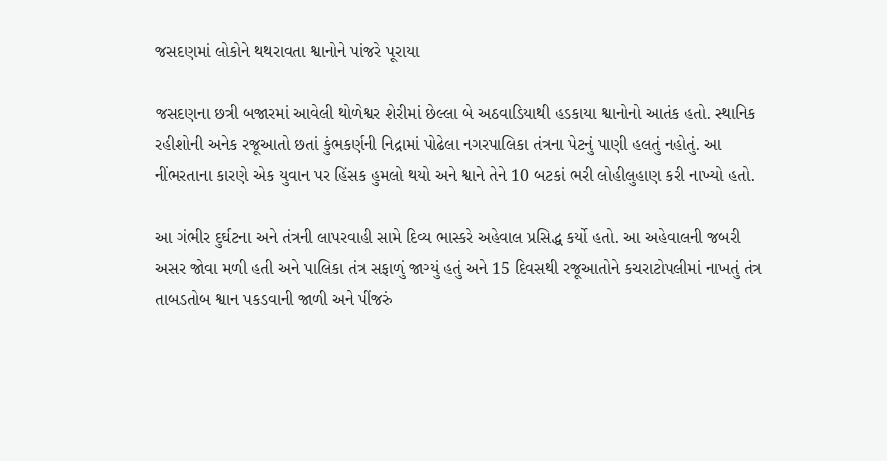જસદણમાં લોકોને થથરાવતા શ્વાનોને પાંજરે પૂરાયા

જસદણના છત્રી બજારમાં આવેલી થોળેશ્વર શેરીમાં છેલ્લા બે અઠવાડિયાથી હડકાયા શ્વાનોનો આતંક હતો. સ્થાનિક રહીશોની અનેક રજૂઆતો છતાં કુંભકર્ણની નિદ્રામાં પોઢેલા નગરપાલિકા તંત્રના પેટનું પાણી હલતું નહોતું. આ નીંભરતાના કારણે એક યુવાન પર હિંસક હુમલો થયો અને શ્વાને તેને 10 બટકાં ભરી લોહીલુહાણ કરી નાખ્યો હતો.

આ ગંભીર દુર્ઘટના અને તંત્રની લાપરવાહી સામે દિવ્ય ભાસ્કરે અહેવાલ પ્રસિદ્ધ કર્યો હતો. આ અહેવાલની જબરી અસર જોવા મળી હતી અને પાલિકા તંત્ર સફાળું જાગ્યું હતું અને 15 દિવસથી રજૂઆતોને કચરાટોપલીમાં નાખતું તંત્ર તાબડતોબ શ્વાન પકડવાની જાળી અને પીંજરું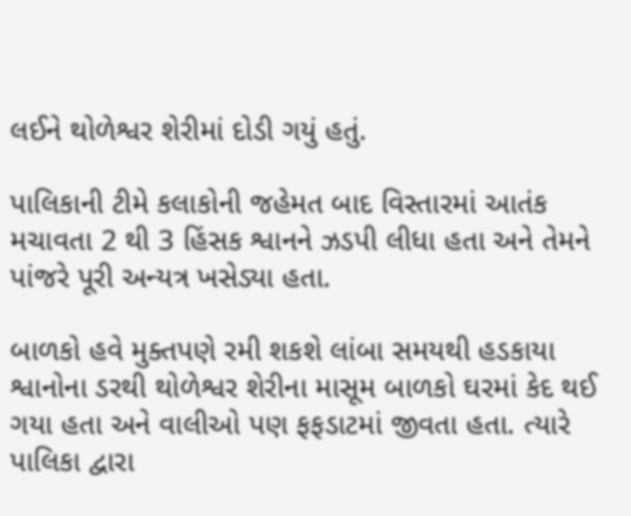લઈને થોળેશ્વર શેરીમાં દોડી ગયું હતું.

પાલિકાની ટીમે કલાકોની જહેમત બાદ વિસ્તારમાં આતંક મચાવતા 2 થી 3 હિંસક શ્વાનને ઝડપી લીધા હતા અને તેમને પાંજરે પૂરી અન્યત્ર ખસેડ્યા હતા.

બાળકો હવે મુક્તપણે રમી શકશે લાંબા સમયથી હડકાયા શ્વાનોના ડરથી થોળેશ્વર શેરીના માસૂમ બાળકો ઘરમાં કેદ થઈ ગયા હતા અને વાલીઓ પણ ફફડાટમાં જીવતા હતા. ત્યારે પાલિકા દ્વારા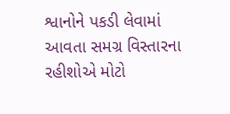શ્વાનોને પકડી લેવામાં આવતા સમગ્ર વિસ્તારના રહીશોએ મોટો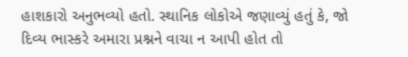હાશકારો અનુભવ્યો હતો. સ્થાનિક લોકોએ જણાવ્યું હતું કે, જો દિવ્ય ભાસ્કરે અમારા પ્રશ્નને વાચા ન આપી હોત તો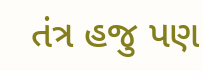તંત્ર હજુ પણ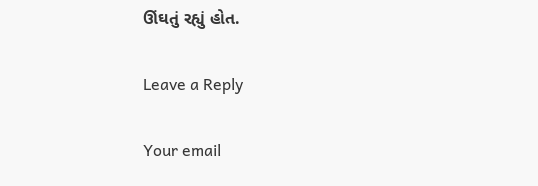ઊંઘતું રહ્યું હોત.

Leave a Reply

Your email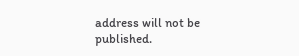address will not be published.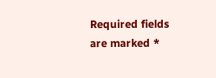Required fields are marked *